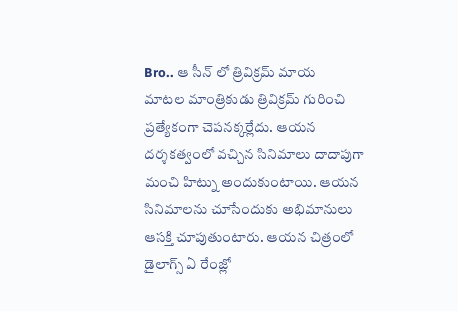Bro.. ఆ సీన్ లో త్రివిక్రమ్ మాయ
మాటల మాంత్రికుడు త్రివిక్రమ్ గురించి ప్రత్యేకంగా చెపనక్కర్లేదు. ఆయన దర్శకత్వంలో వచ్చిన సినిమాలు దాదాపుగా మంచి హిట్ను అందుకుంటాయి. ఆయన సినిమాలను చూసేందుకు అభిమానులు ఆసక్తి చూపుతుంటారు. ఆయన చిత్రంలో డైలాగ్స్ ఏ రేంజ్లో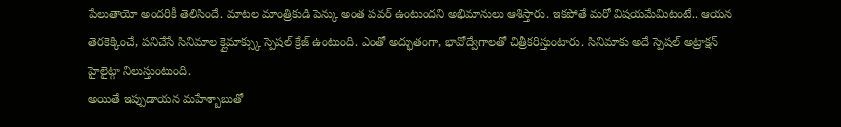పేలుతాయో అందరికీ తెలిసిందే. మాటల మాంత్రికుడి పెన్కు అంత పవర్ ఉంటుందని అభిమానులు ఆశిస్తారు. ఇకపోతే మరో విషయమేమిటంటే.. ఆయన తెరకెక్కించే, పనిచేసే సినిమాల క్లైమాక్స్కు స్పెషల్ క్రేజ్ ఉంటుంది. ఎంతో అద్భుతంగా, భావోద్వేగాలతో చిత్రీకరిస్తుంటారు. సినిమాకు అదే స్పెషల్ అట్రాక్షన్ హైలైట్గా నిలుస్తుంటుంది.
అయితే ఇప్పుడాయన మహేశ్బాబుతో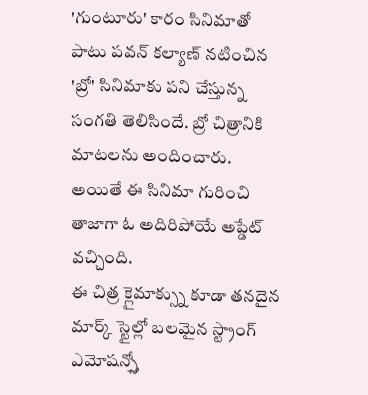'గుంటూరు' కారం సినిమాతో పాటు పవన్ కల్యాణ్ నటించిన 'బ్రో' సినిమాకు పని చేస్తున్న సంగతి తెలిసిందే. బ్రో చిత్రానికి మాటలను అందించారు. అయితే ఈ సినిమా గురించి తాజాగా ఓ అదిరిపోయే అప్డేట్ వచ్చింది.
ఈ చిత్ర క్లైమాక్స్ను కూడా తనదైన మార్క్ స్టైల్లో బలమైన స్ట్రాంగ్ ఎమోషన్స్తో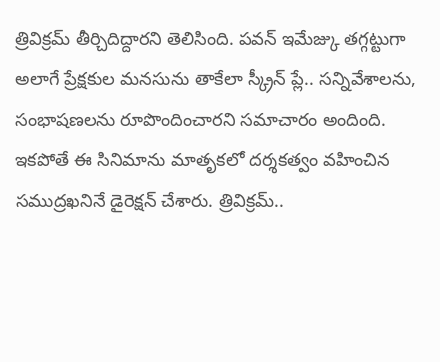త్రివిక్రమ్ తీర్చిదిద్దారని తెలిసింది. పవన్ ఇమేజ్కు తగ్గట్టుగా అలాగే ప్రేక్షకుల మనసును తాకేలా స్క్రీన్ ప్లే.. సన్నివేశాలను, సంభాషణలను రూపొందించారని సమాచారం అందింది.
ఇకపోతే ఈ సినిమాను మాతృకలో దర్శకత్వం వహించిన సముద్రఖనినే డైరెక్షన్ చేశారు. త్రివిక్రమ్..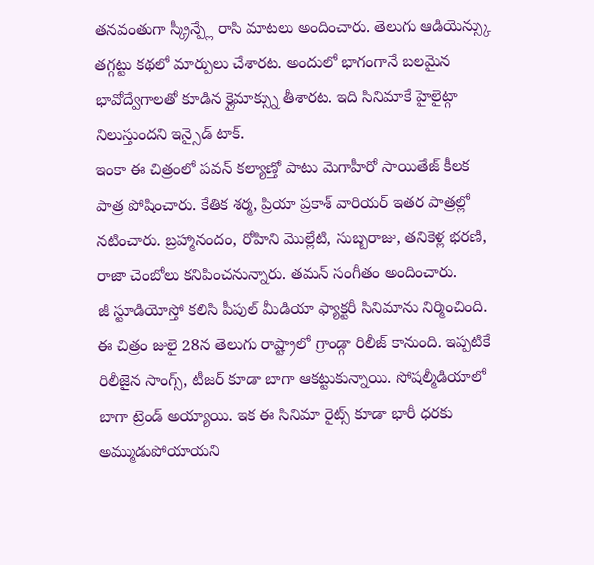తనవంతుగా స్క్రీన్ప్లే రాసి మాటలు అందించారు. తెలుగు ఆడియెన్స్కు తగ్గట్టు కథలో మార్పులు చేశారట. అందులో భాగంగానే బలమైన భావోద్వేగాలతో కూడిన క్లైమాక్స్ను తీశారట. ఇది సినిమాకే హైలైట్గా నిలుస్తుందని ఇన్సైడ్ టాక్.
ఇంకా ఈ చిత్రంలో పవన్ కల్యాణ్తో పాటు మెగాహీరో సాయితేజ్ కీలక పాత్ర పోషించారు. కేతిక శర్మ, ప్రియా ప్రకాశ్ వారియర్ ఇతర పాత్రల్లో నటించారు. బ్రహ్మానందం, రోహిని మొల్లేటి, సుబ్బరాజు, తనికెళ్ల భరణి, రాజా చెంబోలు కనిపించనున్నారు. తమన్ సంగీతం అందించారు.
జీ స్టూడియోస్తో కలిసి పీపుల్ మీడియా ఫ్యాక్టరీ సినిమాను నిర్మించింది. ఈ చిత్రం జులై 28న తెలుగు రాష్ట్రాలో గ్రాండ్గా రిలీజ్ కానుంది. ఇప్పటికే రిలీజైన సాంగ్స్, టీజర్ కూడా బాగా ఆకట్టుకున్నాయి. సోషల్మీడియాలో బాగా ట్రెండ్ అయ్యాయి. ఇక ఈ సినిమా రైట్స్ కూడా భారీ ధరకు అమ్ముడుపోయాయని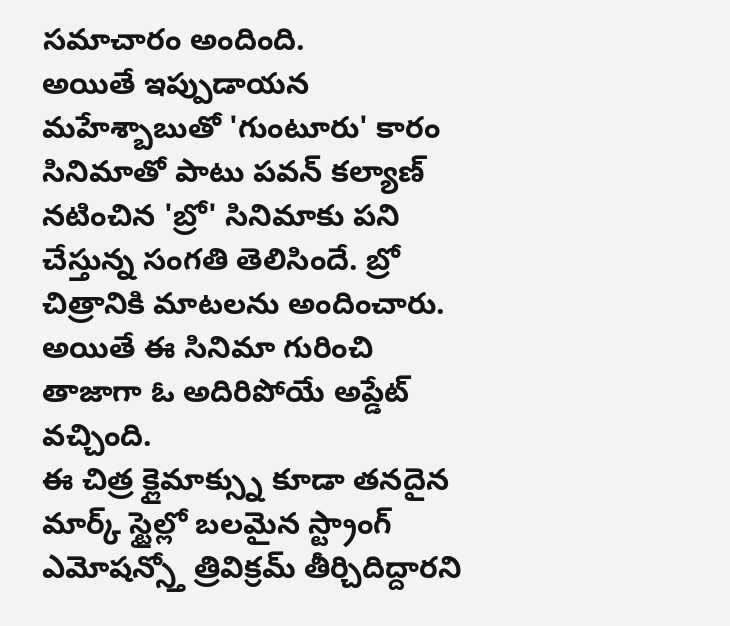సమాచారం అందింది.
అయితే ఇప్పుడాయన మహేశ్బాబుతో 'గుంటూరు' కారం సినిమాతో పాటు పవన్ కల్యాణ్ నటించిన 'బ్రో' సినిమాకు పని చేస్తున్న సంగతి తెలిసిందే. బ్రో చిత్రానికి మాటలను అందించారు. అయితే ఈ సినిమా గురించి తాజాగా ఓ అదిరిపోయే అప్డేట్ వచ్చింది.
ఈ చిత్ర క్లైమాక్స్ను కూడా తనదైన మార్క్ స్టైల్లో బలమైన స్ట్రాంగ్ ఎమోషన్స్తో త్రివిక్రమ్ తీర్చిదిద్దారని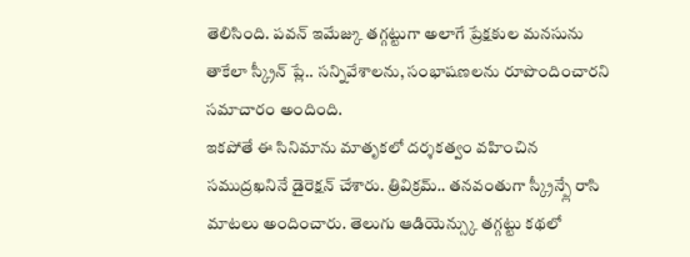తెలిసింది. పవన్ ఇమేజ్కు తగ్గట్టుగా అలాగే ప్రేక్షకుల మనసును తాకేలా స్క్రీన్ ప్లే.. సన్నివేశాలను, సంభాషణలను రూపొందించారని సమాచారం అందింది.
ఇకపోతే ఈ సినిమాను మాతృకలో దర్శకత్వం వహించిన సముద్రఖనినే డైరెక్షన్ చేశారు. త్రివిక్రమ్.. తనవంతుగా స్క్రీన్ప్లే రాసి మాటలు అందించారు. తెలుగు ఆడియెన్స్కు తగ్గట్టు కథలో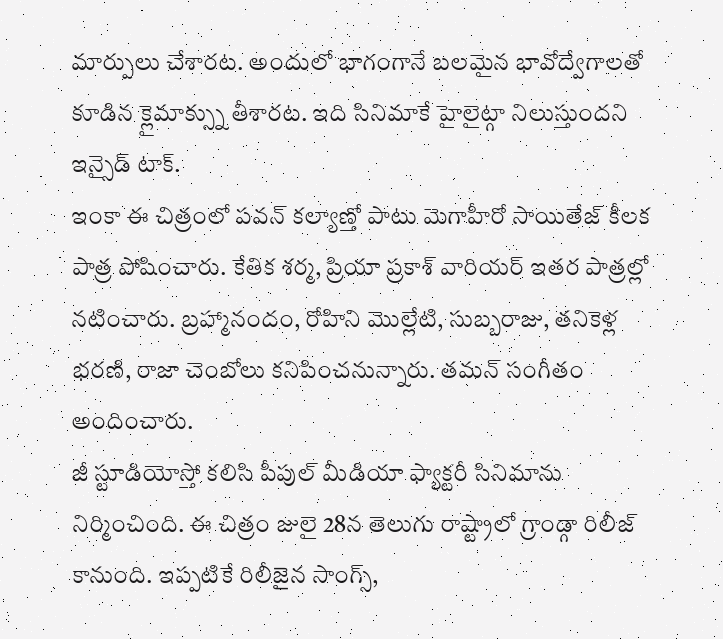మార్పులు చేశారట. అందులో భాగంగానే బలమైన భావోద్వేగాలతో కూడిన క్లైమాక్స్ను తీశారట. ఇది సినిమాకే హైలైట్గా నిలుస్తుందని ఇన్సైడ్ టాక్.
ఇంకా ఈ చిత్రంలో పవన్ కల్యాణ్తో పాటు మెగాహీరో సాయితేజ్ కీలక పాత్ర పోషించారు. కేతిక శర్మ, ప్రియా ప్రకాశ్ వారియర్ ఇతర పాత్రల్లో నటించారు. బ్రహ్మానందం, రోహిని మొల్లేటి, సుబ్బరాజు, తనికెళ్ల భరణి, రాజా చెంబోలు కనిపించనున్నారు. తమన్ సంగీతం అందించారు.
జీ స్టూడియోస్తో కలిసి పీపుల్ మీడియా ఫ్యాక్టరీ సినిమాను నిర్మించింది. ఈ చిత్రం జులై 28న తెలుగు రాష్ట్రాలో గ్రాండ్గా రిలీజ్ కానుంది. ఇప్పటికే రిలీజైన సాంగ్స్,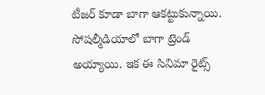టీజర్ కూడా బాగా ఆకట్టుకున్నాయి. సోషల్మీడియాలో బాగా ట్రెండ్ అయ్యాయి. ఇక ఈ సినిమా రైట్స్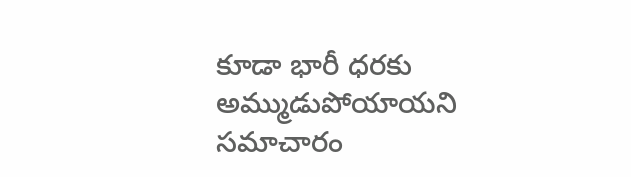కూడా భారీ ధరకు అమ్ముడుపోయాయని సమాచారం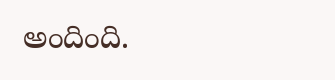అందింది.